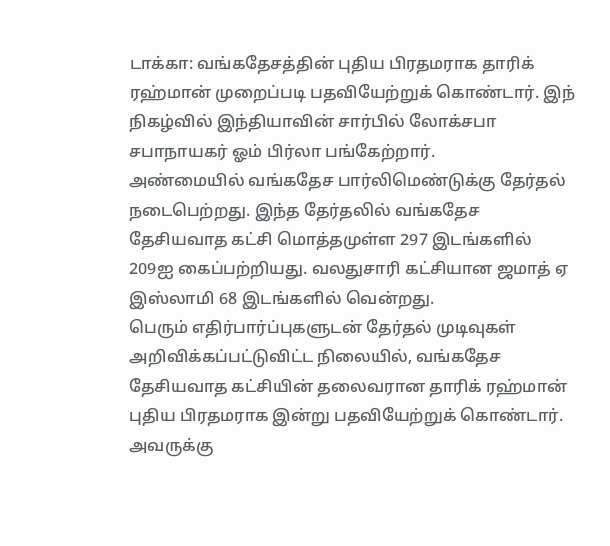டாக்கா: வங்கதேசத்தின் புதிய பிரதமராக தாரிக் ரஹ்மான் முறைப்படி பதவியேற்றுக் கொண்டார். இந் நிகழ்வில் இந்தியாவின் சார்பில் லோக்சபா சபாநாயகர் ஓம் பிர்லா பங்கேற்றார்.
அண்மையில் வங்கதேச பார்லிமெண்டுக்கு தேர்தல் நடைபெற்றது. இந்த தேர்தலில் வங்கதேச தேசியவாத கட்சி மொத்தமுள்ள 297 இடங்களில் 209ஐ கைப்பற்றியது. வலதுசாரி கட்சியான ஜமாத் ஏ இஸ்லாமி 68 இடங்களில் வென்றது.
பெரும் எதிர்பார்ப்புகளுடன் தேர்தல் முடிவுகள் அறிவிக்கப்பட்டுவிட்ட நிலையில், வங்கதேச தேசியவாத கட்சியின் தலைவரான தாரிக் ரஹ்மான் புதிய பிரதமராக இன்று பதவியேற்றுக் கொண்டார். அவருக்கு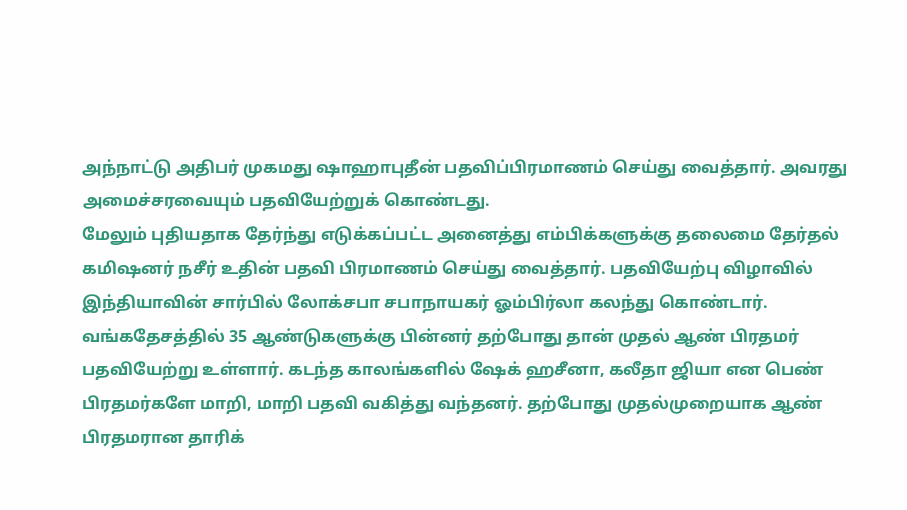அந்நாட்டு அதிபர் முகமது ஷாஹாபுதீன் பதவிப்பிரமாணம் செய்து வைத்தார். அவரது அமைச்சரவையும் பதவியேற்றுக் கொண்டது.
மேலும் புதியதாக தேர்ந்து எடுக்கப்பட்ட அனைத்து எம்பிக்களுக்கு தலைமை தேர்தல் கமிஷனர் நசீர் உதின் பதவி பிரமாணம் செய்து வைத்தார். பதவியேற்பு விழாவில் இந்தியாவின் சார்பில் லோக்சபா சபாநாயகர் ஓம்பிர்லா கலந்து கொண்டார்.
வங்கதேசத்தில் 35 ஆண்டுகளுக்கு பின்னர் தற்போது தான் முதல் ஆண் பிரதமர் பதவியேற்று உள்ளார். கடந்த காலங்களில் ஷேக் ஹசீனா, கலீதா ஜியா என பெண் பிரதமர்களே மாறி, மாறி பதவி வகித்து வந்தனர். தற்போது முதல்முறையாக ஆண் பிரதமரான தாரிக்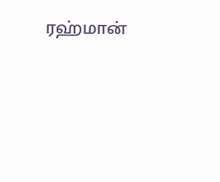ரஹ்மான்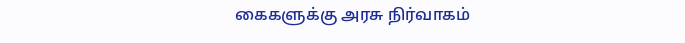கைகளுக்கு அரசு நிர்வாகம்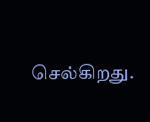செல்கிறது.